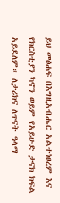ይህ መፅሐፍ በእግዚአብሔር አልተነፀረም እና የክርስቲያን ካኖን ወይም የአይሁድ ታናክ ክፍል አይደለም። ለታሪክና ለጥናት ዓላማ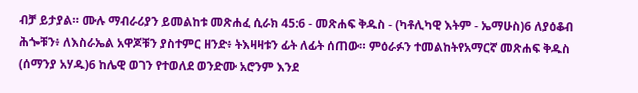ብቻ ይታያል። ሙሉ ማብራሪያን ይመልከቱ መጽሐፈ ሲራክ 45:6 - መጽሐፍ ቅዱስ - (ካቶሊካዊ እትም - ኤማሁስ)6 ለያዕቆብ ሕጐቹን፥ ለእስራኤል አዋጆቹን ያስተምር ዘንድ፥ ትእዛዛቱን ፊት ለፊት ሰጠው። ምዕራፉን ተመልከትየአማርኛ መጽሐፍ ቅዱስ (ሰማንያ አሃዱ)6 ከሌዊ ወገን የተወለደ ወንድሙ አሮንም እንደ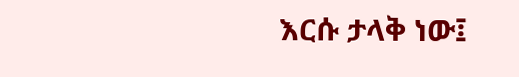እርሱ ታላቅ ነው፤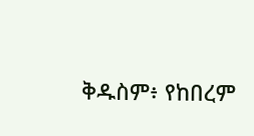ቅዱስም፥ የከበረም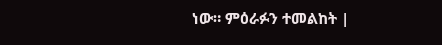ነው። ምዕራፉን ተመልከት |